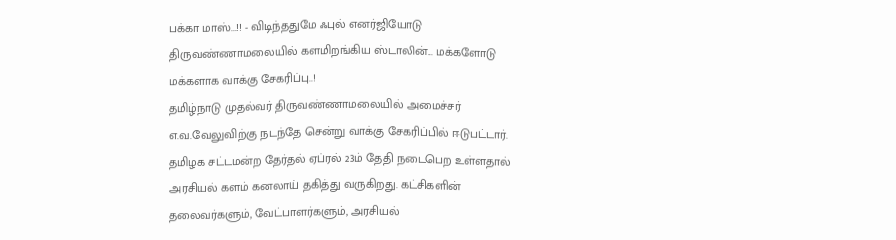பக்கா மாஸ்...!! - விடிந்ததுமே ஃபுல் எனர்ஜியோடு திருவண்ணாமலையில் களமிறங்கிய ஸ்டாலின்... மக்களோடு மக்களாக வாக்கு சேகரிப்பு..!
தமிழ்நாடு முதல்வர் திருவண்ணாமலையில் அமைச்சர் எ.வ.வேலுவிற்கு நடந்தே சென்று வாக்கு சேகரிப்பில் ஈடுபட்டார்.
தமிழக சட்டமன்ற தேர்தல் ஏப்ரல் 23ம் தேதி நடைபெற உள்ளதால் அரசியல் களம் கனலாய் தகித்து வருகிறது. கட்சிகளின் தலைவர்களும், வேட்பாளர்களும், அரசியல்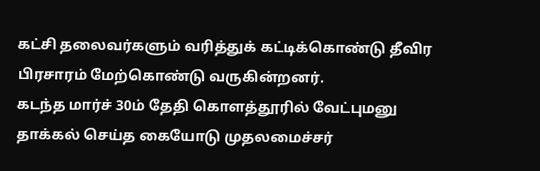கட்சி தலைவர்களும் வரித்துக் கட்டிக்கொண்டு தீவிர பிரசாரம் மேற்கொண்டு வருகின்றனர்.
கடந்த மார்ச் 30ம் தேதி கொளத்தூரில் வேட்புமனு தாக்கல் செய்த கையோடு முதலமைச்சர்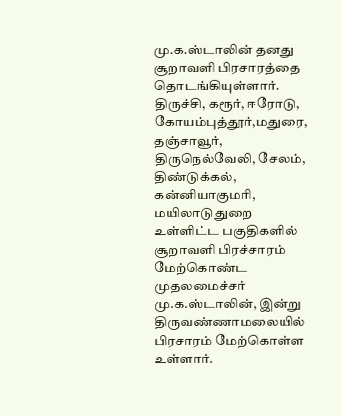மு.க.ஸ்டாலின் தனது சூறாவளி பிரசாரத்தை தொடங்கியுள்ளார். திருச்சி, கரூர், ஈரோடு, கோயம்புத்தூர்,மதுரை, தஞ்சாவூர், திருநெல்வேலி, சேலம், திண்டுக்கல், கன்னியாகுமரி, மயிலாடுதுறை உள்ளிட்ட பகுதிகளில் சூறாவளி பிரச்சாரம் மேற்கொண்ட முதலமைச்சர் மு.க.ஸ்டாலின், இன்று திருவண்ணாமலையில் பிரசாரம் மேற்கொள்ள உள்ளார்.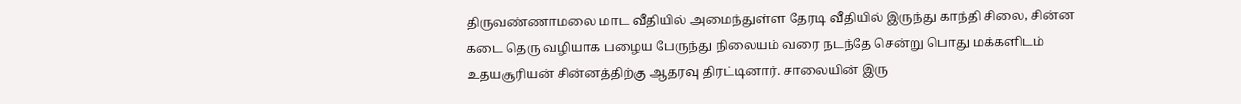திருவண்ணாமலை மாட வீதியில் அமைந்துள்ள தேரடி வீதியில் இருந்து காந்தி சிலை, சின்ன கடை தெரு வழியாக பழைய பேருந்து நிலையம் வரை நடந்தே சென்று பொது மக்களிடம் உதயசூரியன் சின்னத்திற்கு ஆதரவு திரட்டினார். சாலையின் இரு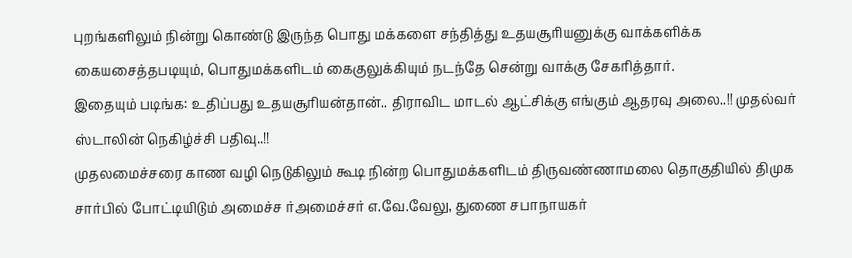புறங்களிலும் நின்று கொண்டு இருந்த பொது மக்களை சந்தித்து உதயசூரியனுக்கு வாக்களிக்க கையசைத்தபடியும், பொதுமக்களிடம் கைகுலுக்கியும் நடந்தே சென்று வாக்கு சேகரித்தார்.
இதையும் படிங்க: உதிப்பது உதயசூரியன்தான்.. திராவிட மாடல் ஆட்சிக்கு எங்கும் ஆதரவு அலை..!! முதல்வர் ஸ்டாலின் நெகிழ்ச்சி பதிவு..!!
முதலமைச்சரை காண வழி நெடுகிலும் கூடி நின்ற பொதுமக்களிடம் திருவண்ணாமலை தொகுதியில் திமுக சார்பில் போட்டியிடும் அமைச்ச ர்அமைச்சர் எ.வே.வேலு, துணை சபாநாயகர்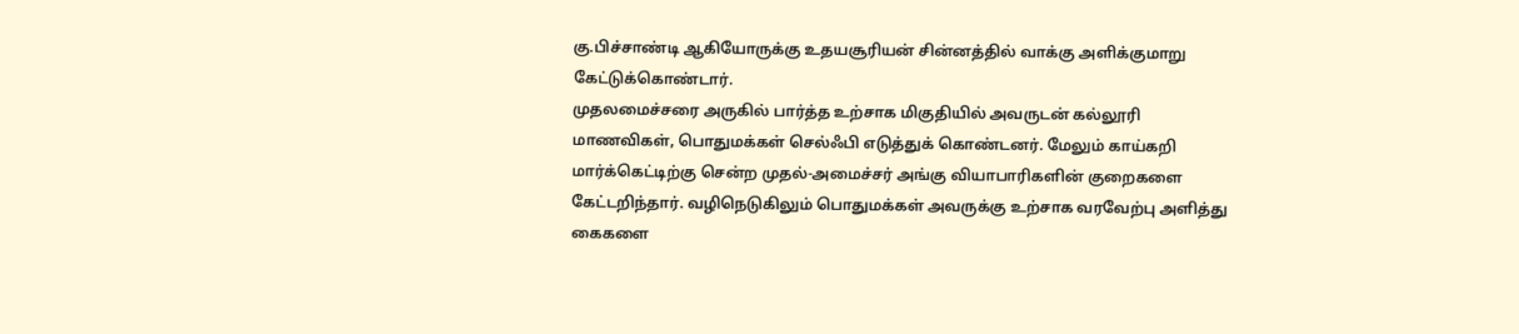கு.பிச்சாண்டி ஆகியோருக்கு உதயசூரியன் சின்னத்தில் வாக்கு அளிக்குமாறு கேட்டுக்கொண்டார்.
முதலமைச்சரை அருகில் பார்த்த உற்சாக மிகுதியில் அவருடன் கல்லூரி மாணவிகள், பொதுமக்கள் செல்ஃபி எடுத்துக் கொண்டனர். மேலும் காய்கறி மார்க்கெட்டிற்கு சென்ற முதல்-அமைச்சர் அங்கு வியாபாரிகளின் குறைகளை கேட்டறிந்தார். வழிநெடுகிலும் பொதுமக்கள் அவருக்கு உற்சாக வரவேற்பு அளித்து கைகளை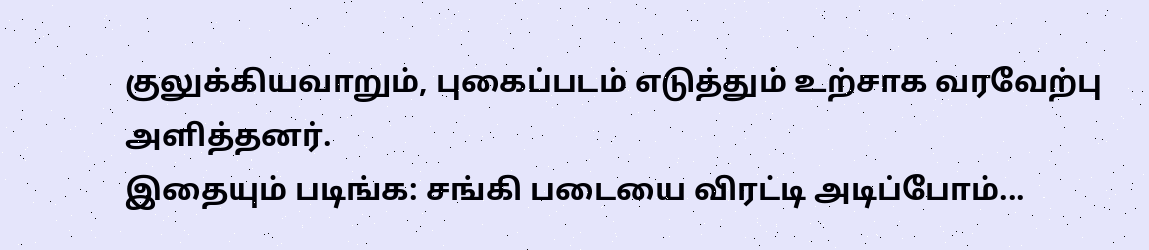குலுக்கியவாறும், புகைப்படம் எடுத்தும் உற்சாக வரவேற்பு அளித்தனர்.
இதையும் படிங்க: சங்கி படையை விரட்டி அடிப்போம்...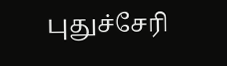புதுச்சேரி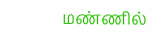மண்ணில்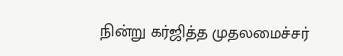நின்று கர்ஜித்த முதலமைச்சர்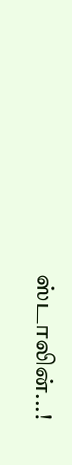ஸ்டாலின்...!